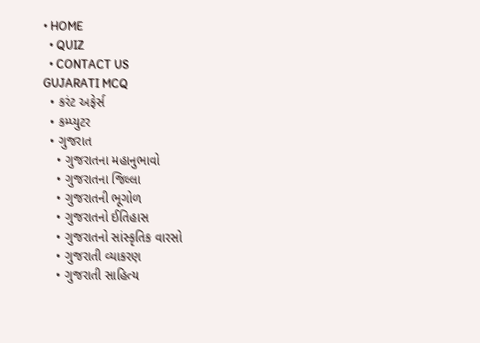• HOME
  • QUIZ
  • CONTACT US
GUJARATI MCQ
  • કરંટ અફેર્સ
  • કમ્પ્યુટર
  • ગુજરાત
    • ગુજરાતના મહાનુભાવો
    • ગુજરાતના જિલ્લા
    • ગુજરાતની ભૂગોળ
    • ગુજરાતનો ઈતિહાસ
    • ગુજરાતનો સાંસ્કૃતિક વારસો
    • ગુજરાતી વ્યાકરણ
    • ગુજરાતી સાહિત્ય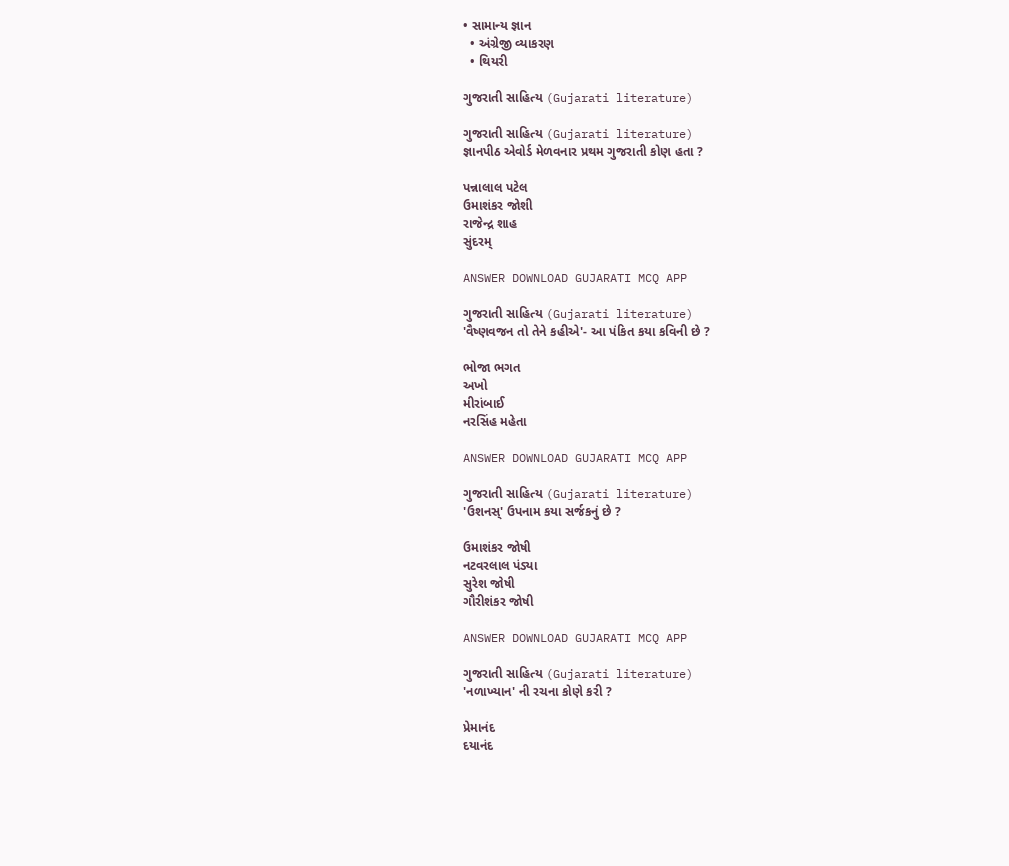• સામાન્ય જ્ઞાન
  • અંગ્રેજી વ્યાકરણ
  • થિયરી

ગુજરાતી સાહિત્ય (Gujarati literature)

ગુજરાતી સાહિત્ય (Gujarati literature)
જ્ઞાનપીઠ એવોર્ડ મેળવનાર પ્રથમ ગુજરાતી કોણ હતા ?

પન્નાલાલ પટેલ
ઉમાશંકર જોશી
રાજેન્દ્ર શાહ
સુંદરમ્

ANSWER DOWNLOAD GUJARATI MCQ APP

ગુજરાતી સાહિત્ય (Gujarati literature)
'વૈષ્ણવજન તો તેને કહીએ'- આ પંકિત કયા કવિની છે ?

ભોજા ભગત
અખો
મીરાંબાઈ
નરસિંહ મહેતા

ANSWER DOWNLOAD GUJARATI MCQ APP

ગુજરાતી સાહિત્ય (Gujarati literature)
'ઉશનસ્' ઉપનામ કયા સર્જકનું છે ?

ઉમાશંકર જોષી
નટવરલાલ પંડ્યા
સુરેશ જોષી
ગૌરીશંકર જોષી

ANSWER DOWNLOAD GUJARATI MCQ APP

ગુજરાતી સાહિત્ય (Gujarati literature)
'નળાખ્યાન' ની રચના કોણે કરી ?

પ્રેમાનંદ
દયાનંદ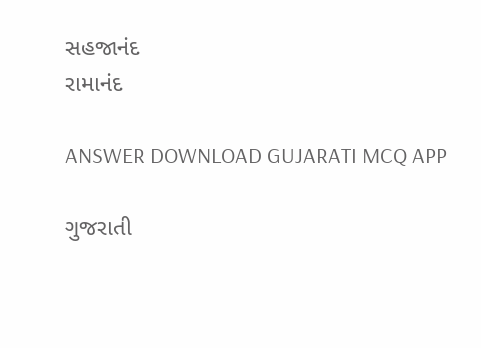સહજાનંદ
રામાનંદ

ANSWER DOWNLOAD GUJARATI MCQ APP

ગુજરાતી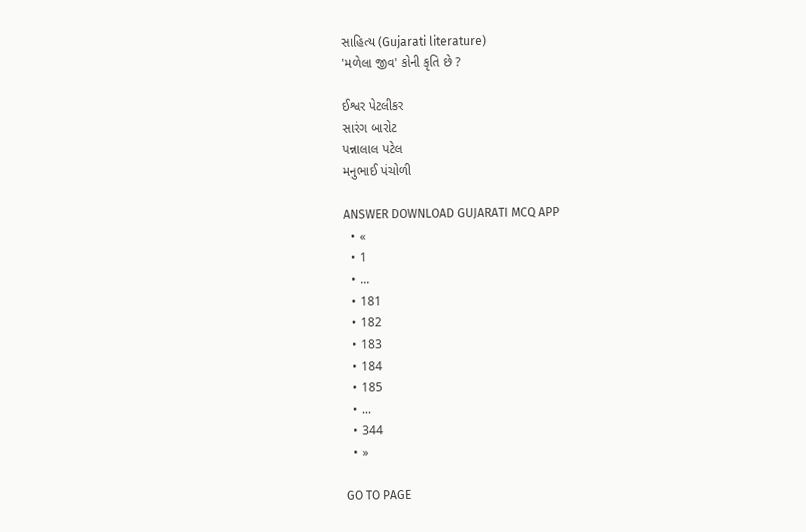સાહિત્ય (Gujarati literature)
'મળેલા જીવ' કોની કૃતિ છે ?

ઈશ્વર પેટલીકર
સારંગ બારોટ
પન્નાલાલ પટેલ
મનુભાઈ પંચોળી

ANSWER DOWNLOAD GUJARATI MCQ APP
  • «
  • 1
  • ...
  • 181
  • 182
  • 183
  • 184
  • 185
  • ...
  • 344
  • »

GO TO PAGE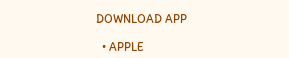DOWNLOAD APP

  • APPLE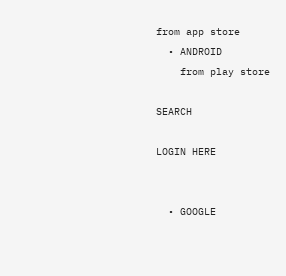from app store
  • ANDROID
    from play store

SEARCH

LOGIN HERE


  • GOOGLE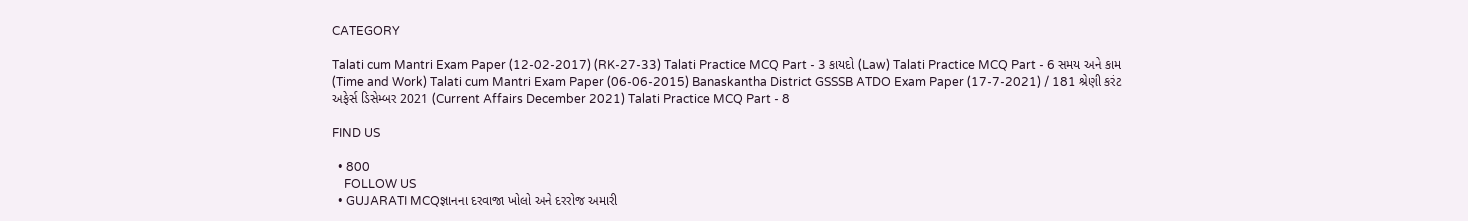CATEGORY

Talati cum Mantri Exam Paper (12-02-2017) (RK-27-33) Talati Practice MCQ Part - 3 કાયદો (Law) Talati Practice MCQ Part - 6 સમય અને કામ (Time and Work) Talati cum Mantri Exam Paper (06-06-2015) Banaskantha District GSSSB ATDO Exam Paper (17-7-2021) / 181 શ્રેણી કરંટ અફેર્સ ડિસેમ્બર 2021 (Current Affairs December 2021) Talati Practice MCQ Part - 8

FIND US

  • 800
    FOLLOW US
  • GUJARATI MCQજ્ઞાનના દરવાજા ખોલો અને દરરોજ અમારી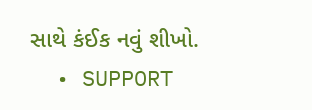સાથે કંઈક નવું શીખો.
  • SUPPORT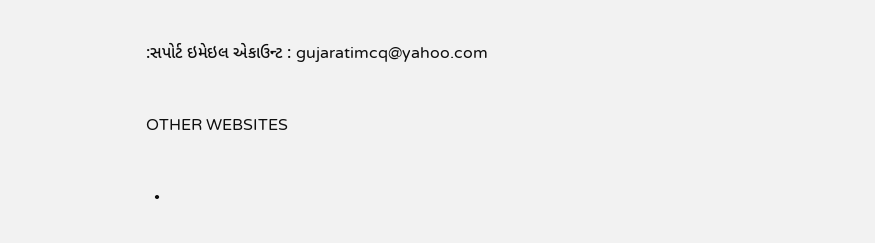:સપોર્ટ ઇમેઇલ એકાઉન્ટ : gujaratimcq@yahoo.com

OTHER WEBSITES

  •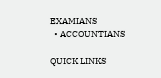EXAMIANS
  • ACCOUNTIANS

QUICK LINKS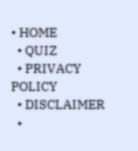• HOME
  • QUIZ
  • PRIVACY POLICY
  • DISCLAIMER
  •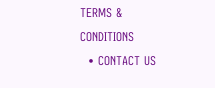TERMS & CONDITIONS
  • CONTACT US